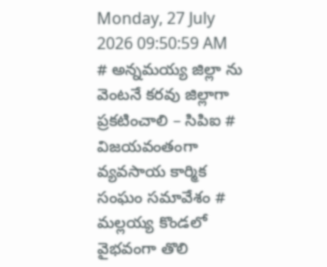Monday, 27 July 2026 09:50:59 AM
# అన్నమయ్య జిల్లా ను వెంటనే కరవు జిల్లాగా ప్రకటించాలి – సిపిఐ # విజయవంతంగా వ్యవసాయ కార్మిక సంఘం సమావేశం # మల్లయ్య కొండలో వైభవంగా తొలి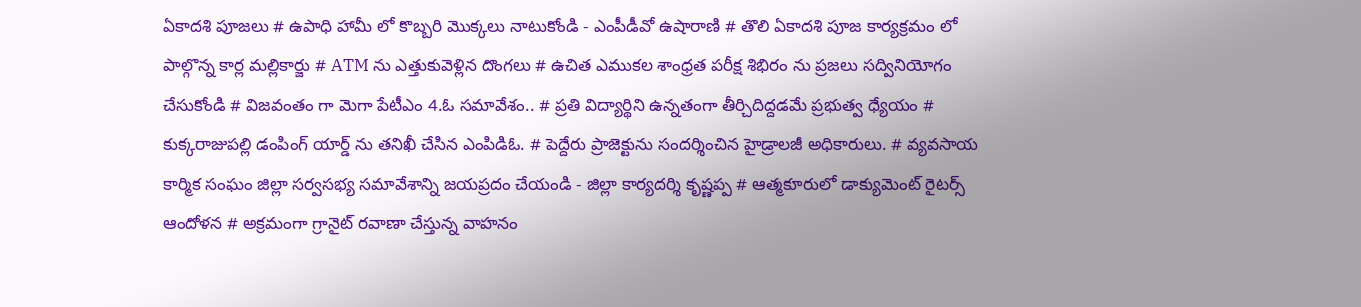ఏకాదశి పూజలు # ఉపాధి హామీ లో కొబ్బరి మొక్కలు నాటుకోండి - ఎంపీడీవో ఉషారాణి # తొలి ఏకాదశి పూజ కార్యక్రమం లో పాల్గొన్న కార్ల మల్లికార్జు # ATM ను ఎత్తుకువెళ్లిన దొంగలు # ఉచిత ఎముకల శాంధ్రత పరీక్ష శిభిరం ను ప్రజలు సద్వినియోగం చేసుకోండి # విజవంతం గా మెగా పేటీఎం 4.ఓ సమావేశం.. # ప్రతి విద్యార్థిని ఉన్నతంగా తీర్చిదిద్దడమే ప్రభుత్వ ధ్యేయం # కుక్కరాజుపల్లి డంపింగ్ యార్డ్ ను తనిఖీ చేసిన ఎంపిడిఓ. # పెద్దేరు ప్రాజెక్టును సందర్శించిన హైడ్రాలజీ అధికారులు. # వ్యవసాయ కార్మిక సంఘం జిల్లా సర్వసభ్య సమావేశాన్ని జయప్రదం చేయండి - జిల్లా కార్యదర్శి కృష్ణప్ప # ఆత్మకూరులో డాక్యుమెంట్ రైటర్స్ ఆందోళన # అక్రమంగా గ్రానైట్ రవాణా చేస్తున్న వాహనం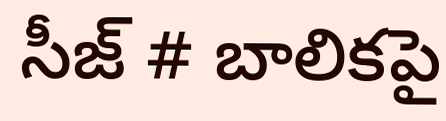సీజ్ # బాలికపై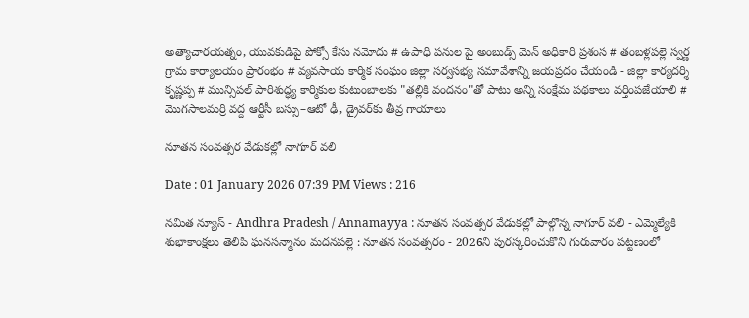అత్యాచారయత్నం, యువకుడిపై పోక్సో కేసు నమోదు # ఉపాధి పనుల పై అంబుడ్స్ మెన్ అధికారి ప్రశంస # తంబళ్లపల్లె స్వర్ణ గ్రామ కార్యాలయం ప్రారంభం # వ్యవసాయ కార్మిక సంఘం జిల్లా సర్వసభ్య సమావేశాన్ని జయప్రదం చేయండి - జిల్లా కార్యదర్శి కృష్ణప్ప # మున్సిపల్ పారిశుద్ధ్య కార్మికుల కుటుంబాలకు "తల్లికి వందనం"తో పాటు అన్ని సంక్షేమ పథకాలు వర్తింపజేయాలి # మొగసాలమర్రి వద్ద ఆర్టీసీ బస్సు–ఆటో ఢీ, డ్రైవర్‌కు తీవ్ర గాయాలు

నూతన సంవత్సర వేడుకల్లో నాగూర్ వలి

Date : 01 January 2026 07:39 PM Views : 216

నమిత న్యూస్ - Andhra Pradesh / Annamayya : నూతన సంవత్సర వేడుకల్లో పాల్గొన్న నాగూర్ వలి - ఎమ్మెల్యేకి శుభాకాంక్షలు తెలిపి ఘనసన్మానం మదనపల్లె : నూతన సంవత్సరం - 2026ని పురస్కరించుకొని గురువారం పట్టణంలో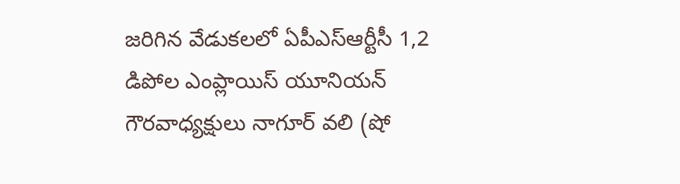జరిగిన వేడుకలలో ఏపీఎస్ఆర్టీసీ 1,2 డిపోల ఎంప్లాయిస్ యూనియన్ గౌరవాధ్యక్షులు నాగూర్ వలి (షో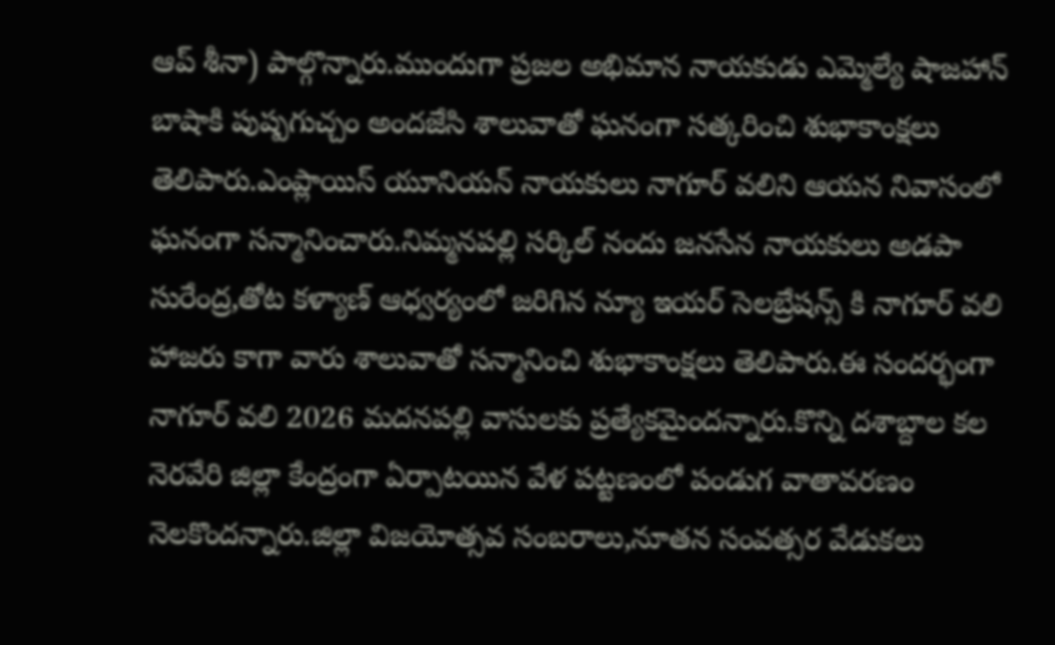ఆప్ శీనా) పాల్గొన్నారు.ముందుగా ప్రజల అభిమాన నాయకుడు ఎమ్మెల్యే షాజహాన్ బాషాకి పుష్పగుచ్చం అందజేసి శాలువాతో ఘనంగా సత్కరించి శుభాకాంక్షలు తెలిపారు.ఎంప్లాయిస్ యూనియన్ నాయకులు నాగూర్ వలిని ఆయన నివాసంలో ఘనంగా సన్మానించారు.నిమ్మనపల్లి సర్కిల్ నందు జనసేన నాయకులు అడపా సురేంద్ర,తోట కళ్యాణ్ ఆధ్వర్యంలో జరిగిన న్యూ ఇయర్ సెలబ్రేషన్స్ కి నాగూర్ వలి హాజరు కాగా వారు శాలువాతో సన్మానించి శుభాకాంక్షలు తెలిపారు.ఈ సందర్భంగా నాగూర్ వలి 2026 మదనపల్లి వాసులకు ప్రత్యేకమైందన్నారు.కొన్ని దశాబ్దాల కల నెరవేరి జిల్లా కేంద్రంగా ఏర్పాటయిన వేళ పట్టణంలో పండుగ వాతావరణం నెలకొందన్నారు.జిల్లా విజయోత్సవ సంబరాలు,నూతన సంవత్సర వేడుకలు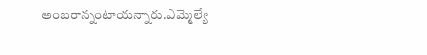అంబరాన్నంటాయన్నారు.ఎమ్మెల్యే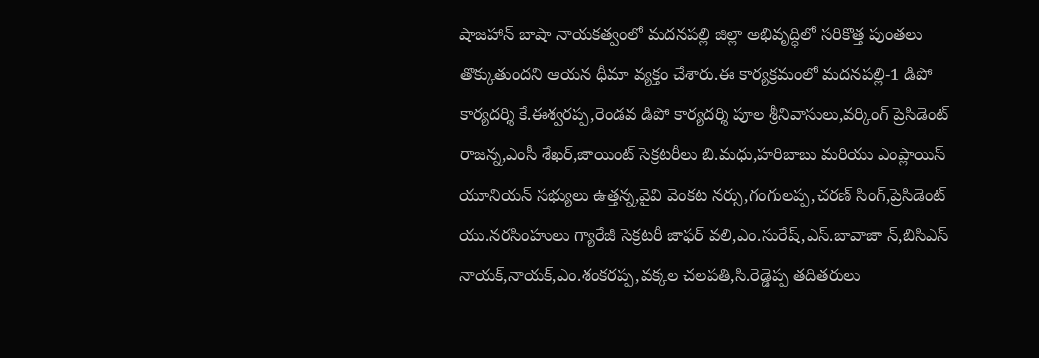షాజహాన్ బాషా నాయకత్వంలో మదనపల్లి జిల్లా అభివృద్ధిలో సరికొత్త పుంతలు తొక్కుతుందని ఆయన ధీమా వ్యక్తం చేశారు.ఈ కార్యక్రమంలో మదనపల్లి-1 డిపో కార్యదర్శి కే.ఈశ్వరప్ప,రెండవ డిపో కార్యదర్శి పూల శ్రీనివాసులు,వర్కింగ్ ప్రెసిడెంట్ రాజన్న,ఎంసీ శేఖర్,జాయింట్ సెక్రటరీలు బి.మధు,హరిబాబు మరియు ఎంప్లాయిస్ యూనియన్ సభ్యులు ఉత్తన్న,వైవి వెంకట నర్సు,గంగులప్ప,చరణ్ సింగ్,ప్రెసిడెంట్ యు.నరసింహులు గ్యారేజీ సెక్రటరీ జాఫర్ వలి,ఎం.సురేష్,ఎస్.బావాజా న్,బిసిఎస్ నాయక్,నాయక్,ఎం.శంకరప్ప,వక్కల చలపతి,సి.రెడ్డెప్ప తదితరులు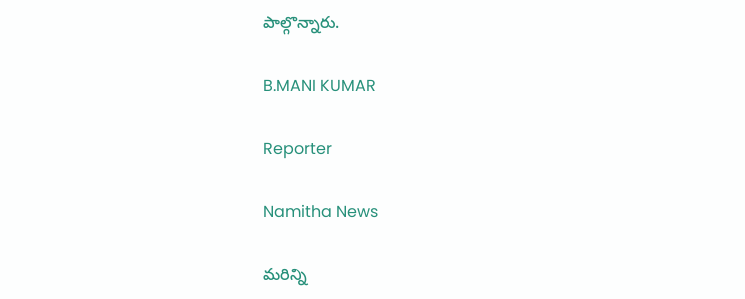పాల్గొన్నారు.

B.MANI KUMAR

Reporter

Namitha News

మరిన్ని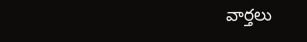వార్తలు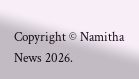Copyright © Namitha News 2026.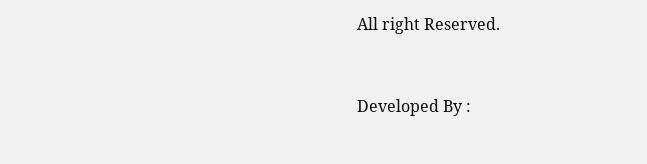All right Reserved.



Developed By :